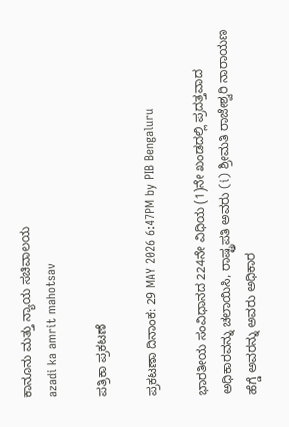ಕಾನೂನು ಮತ್ತು ನ್ಯಾಯ ಸಚಿವಾಲಯ
azadi ka amrit mahotsav

ಪತ್ರಿಕಾ ಪ್ರಕಟಣೆ

ಪ್ರಕಟಣಾ ದಿನಾಂಕ: 29 MAY 2026 6:47PM by PIB Bengaluru

ಭಾರತೀಯ ಸಂವಿಧಾನದ 224ನೇ ವಿಧಿಯ (1)ನೇ ಖಂಡದಲ್ಲಿ ಪ್ರದತ್ತವಾದ ಅಧಿಕಾರವನ್ನು ಚಲಾಯಿಸಿ, ರಾಷ್ಟ್ರಪತಿ ಅವರು (i) ಶ್ರೀಮತಿ ರಾಜೇಶ್ವರಿ ನಾರಾಯಣ ಹೆಗ್ಡೆ ಅವರನ್ನು ಅವರು ಅಧಿಕಾರ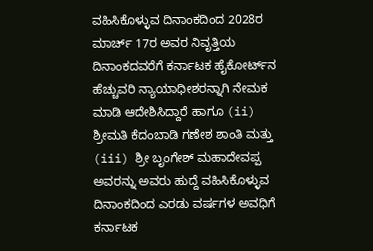ವಹಿಸಿಕೊಳ್ಳುವ ದಿನಾಂಕದಿಂದ 2028ರ ಮಾರ್ಚ್ 17ರ ಅವರ ನಿವೃತ್ತಿಯ ದಿನಾಂಕದವರೆಗೆ ಕರ್ನಾಟಕ ಹೈಕೋರ್ಟ್‌ನ ಹೆಚ್ಚುವರಿ ನ್ಯಾಯಾಧೀಶರನ್ನಾಗಿ ನೇಮಕ ಮಾಡಿ ಆದೇಶಿಸಿದ್ದಾರೆ ಹಾಗೂ (ii) ಶ್ರೀಮತಿ ಕೆದಂಬಾಡಿ ಗಣೇಶ ಶಾಂತಿ ಮತ್ತು (iii) ಶ್ರೀ ಬೃಂಗೇಶ್ ಮಹಾದೇವಪ್ಪ ಅವರನ್ನು ಅವರು ಹುದ್ದೆ ವಹಿಸಿಕೊಳ್ಳುವ ದಿನಾಂಕದಿಂದ ಎರಡು ವರ್ಷಗಳ ಅವಧಿಗೆ ಕರ್ನಾಟಕ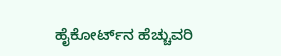ಹೈಕೋರ್ಟ್‌ನ ಹೆಚ್ಚುವರಿ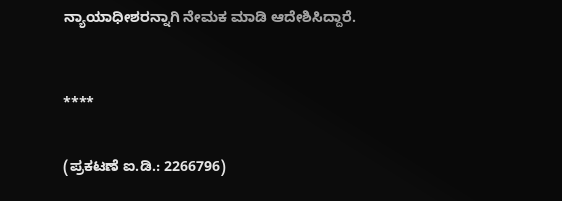ನ್ಯಾಯಾಧೀಶರನ್ನಾಗಿ ನೇಮಕ ಮಾಡಿ ಆದೇಶಿಸಿದ್ದಾರೆ.



****


(ಪ್ರಕಟಣೆ ಐ.ಡಿ.: 2266796)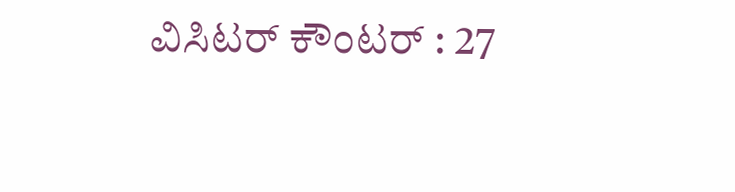ವಿಸಿಟರ್ ಕೌಂಟರ್ : 27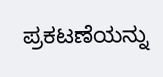ಪ್ರಕಟಣೆಯನ್ನು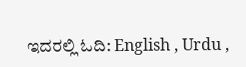ಇದರಲ್ಲಿ ಓದಿ: English , Urdu ,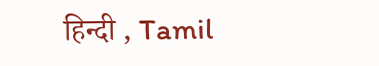हिन्दी , Tamil